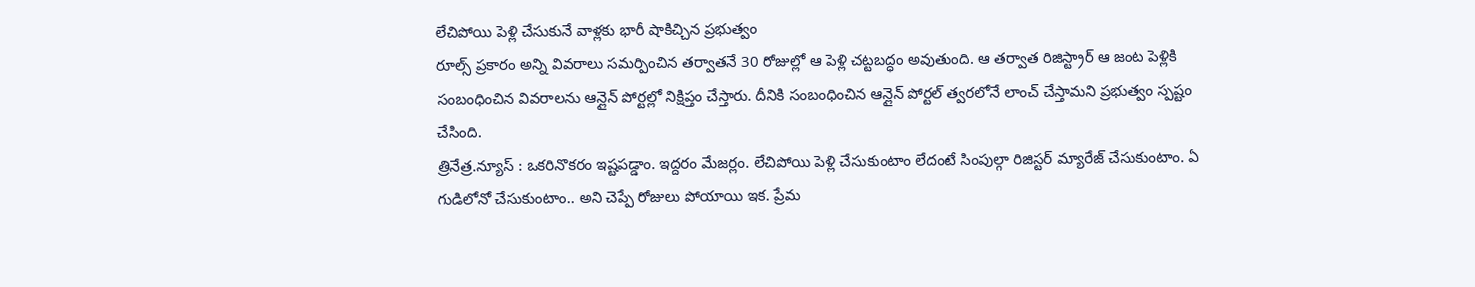లేచిపోయి పెళ్లి చేసుకునే వాళ్లకు భారీ షాకిచ్చిన ప్రభుత్వం
రూల్స్ ప్రకారం అన్ని వివరాలు సమర్పించిన తర్వాతనే 30 రోజుల్లో ఆ పెళ్లి చట్టబద్ధం అవుతుంది. ఆ తర్వాత రిజిస్ట్రార్ ఆ జంట పెళ్లికి సంబంధించిన వివరాలను ఆన్లైన్ పోర్టల్లో నిక్షిప్తం చేస్తారు. దీనికి సంబంధించిన ఆన్లైన్ పోర్టల్ త్వరలోనే లాంచ్ చేస్తామని ప్రభుత్వం స్పష్టం చేసింది.
త్రినేత్ర.న్యూస్ : ఒకరినొకరం ఇష్టపడ్డాం. ఇద్దరం మేజర్లం. లేచిపోయి పెళ్లి చేసుకుంటాం లేదంటే సింపుల్గా రిజిస్టర్ మ్యారేజ్ చేసుకుంటాం. ఏ గుడిలోనో చేసుకుంటాం.. అని చెప్పే రోజులు పోయాయి ఇక. ప్రేమ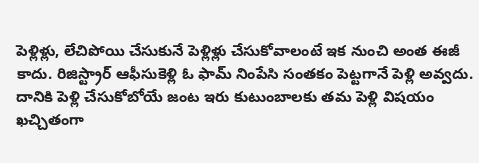పెళ్లిళ్లు, లేచిపోయి చేసుకునే పెళ్లిళ్లు చేసుకోవాలంటే ఇక నుంచి అంత ఈజీ కాదు. రిజిస్ట్రార్ ఆఫీసుకెళ్లి ఓ ఫామ్ నింపేసి సంతకం పెట్టగానే పెళ్లి అవ్వదు. దానికి పెళ్లి చేసుకోబోయే జంట ఇరు కుటుంబాలకు తమ పెళ్లి విషయం ఖచ్చితంగా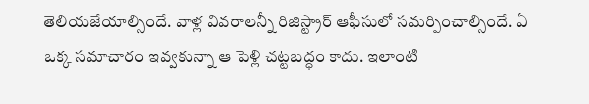తెలియజేయాల్సిందే. వాళ్ల వివరాలన్నీ రిజిస్ట్రార్ ఆఫీసులో సమర్పించాల్సిందే. ఏ ఒక్క సమాచారం ఇవ్వకున్నా ఆ పెళ్లి చట్టబద్ధం కాదు. ఇలాంటి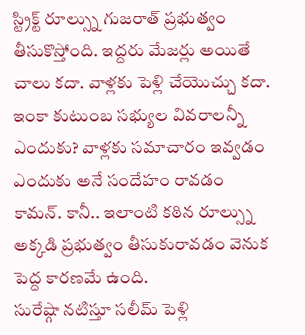స్ట్రిక్ట్ రూల్స్ను గుజరాత్ ప్రభుత్వం తీసుకొస్తోంది. ఇద్దరు మేజర్లు అయితే చాలు కదా. వాళ్లకు పెళ్లి చేయొచ్చు కదా. ఇంకా కుటుంబ సభ్యుల వివరాలన్నీ ఎందుకు? వాళ్లకు సమాచారం ఇవ్వడం ఎందుకు అనే సందేహం రావడం కామన్. కానీ.. ఇలాంటి కఠిన రూల్స్ను అక్కడి ప్రభుత్వం తీసుకురావడం వెనుక పెద్ద కారణమే ఉంది.
సురేష్గా నటిస్తూ సలీమ్ పెళ్లి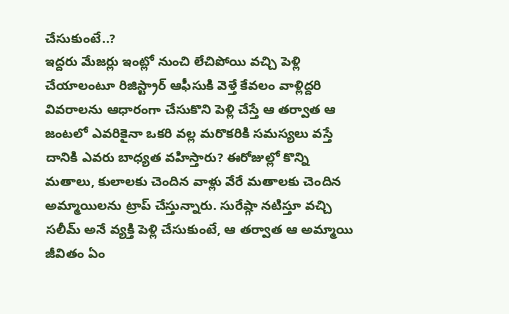చేసుకుంటే..?
ఇద్దరు మేజర్లు ఇంట్లో నుంచి లేచిపోయి వచ్చి పెళ్లి చేయాలంటూ రిజిస్ట్రార్ ఆఫీసుకి వెళ్తే కేవలం వాళ్లిద్దరి వివరాలను ఆధారంగా చేసుకొని పెళ్లి చేస్తే ఆ తర్వాత ఆ జంటలో ఎవరికైనా ఒకరి వల్ల మరొకరికి సమస్యలు వస్తే దానికి ఎవరు బాధ్యత వహిస్తారు? ఈరోజుల్లో కొన్ని మతాలు, కులాలకు చెందిన వాళ్లు వేరే మతాలకు చెందిన అమ్మాయిలను ట్రాప్ చేస్తున్నారు. సురేష్గా నటిస్తూ వచ్చి సలీమ్ అనే వ్యక్తి పెళ్లి చేసుకుంటే, ఆ తర్వాత ఆ అమ్మాయి జీవితం ఏం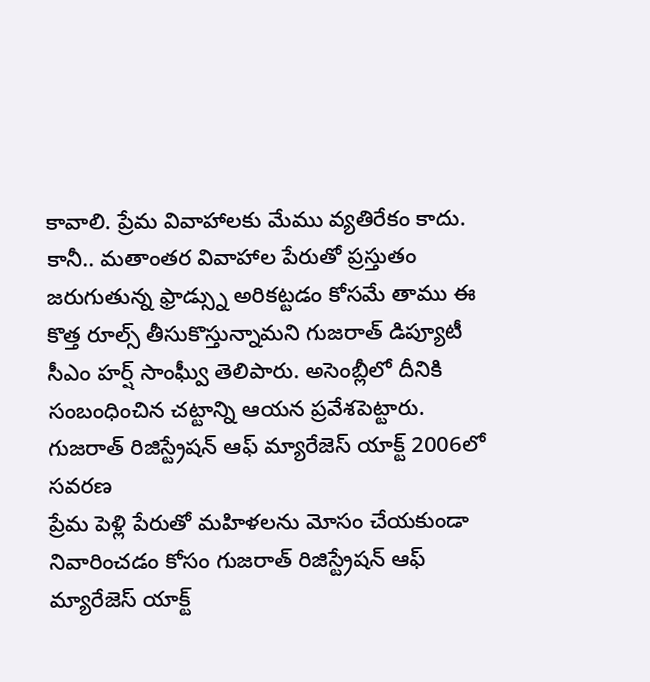కావాలి. ప్రేమ వివాహాలకు మేము వ్యతిరేకం కాదు. కానీ.. మతాంతర వివాహాల పేరుతో ప్రస్తుతం జరుగుతున్న ఫ్రాడ్స్ను అరికట్టడం కోసమే తాము ఈ కొత్త రూల్స్ తీసుకొస్తున్నామని గుజరాత్ డిప్యూటీ సీఎం హర్ష్ సాంఘ్వీ తెలిపారు. అసెంబ్లీలో దీనికి సంబంధించిన చట్టాన్ని ఆయన ప్రవేశపెట్టారు.
గుజరాత్ రిజిస్ట్రేషన్ ఆఫ్ మ్యారేజెస్ యాక్ట్ 2006లో సవరణ
ప్రేమ పెళ్లి పేరుతో మహిళలను మోసం చేయకుండా నివారించడం కోసం గుజరాత్ రిజిస్ట్రేషన్ ఆఫ్ మ్యారేజెస్ యాక్ట్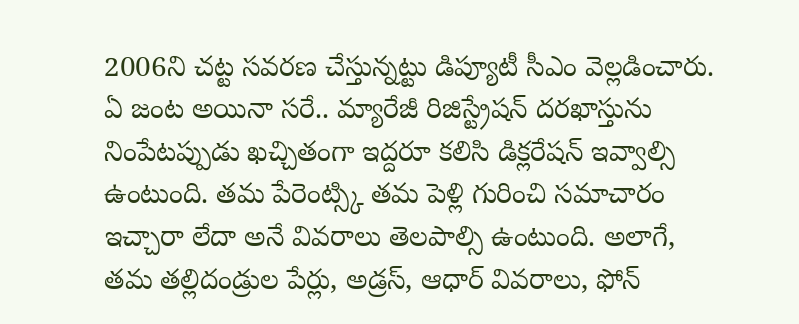2006ని చట్ట సవరణ చేస్తున్నట్టు డిప్యూటీ సీఎం వెల్లడించారు. ఏ జంట అయినా సరే.. మ్యారేజీ రిజిస్ట్రేషన్ దరఖాస్తును నింపేటప్పుడు ఖచ్చితంగా ఇద్దరూ కలిసి డిక్లరేషన్ ఇవ్వాల్సి ఉంటుంది. తమ పేరెంట్స్కి తమ పెళ్లి గురించి సమాచారం ఇచ్చారా లేదా అనే వివరాలు తెలపాల్సి ఉంటుంది. అలాగే, తమ తల్లిదండ్రుల పేర్లు, అడ్రస్, ఆధార్ వివరాలు, ఫోన్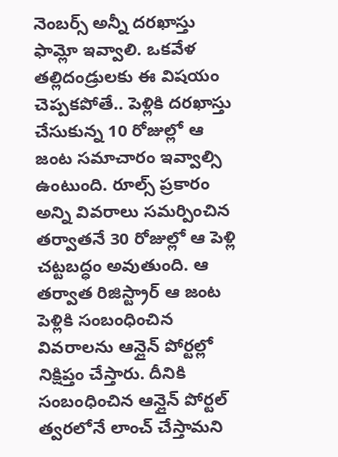నెంబర్స్ అన్నీ దరఖాస్తు ఫామ్లో ఇవ్వాలి. ఒకవేళ తల్లిదండ్రులకు ఈ విషయం చెప్పకపోతే.. పెళ్లికి దరఖాస్తు చేసుకున్న 10 రోజుల్లో ఆ జంట సమాచారం ఇవ్వాల్సి ఉంటుంది. రూల్స్ ప్రకారం అన్ని వివరాలు సమర్పించిన తర్వాతనే 30 రోజుల్లో ఆ పెళ్లి చట్టబద్ధం అవుతుంది. ఆ తర్వాత రిజిస్ట్రార్ ఆ జంట పెళ్లికి సంబంధించిన వివరాలను ఆన్లైన్ పోర్టల్లో నిక్షిప్తం చేస్తారు. దీనికి సంబంధించిన ఆన్లైన్ పోర్టల్ త్వరలోనే లాంచ్ చేస్తామని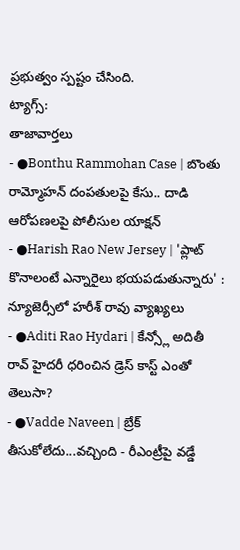ప్రభుత్వం స్పష్టం చేసింది.
ట్యాగ్స్:
తాజావార్తలు
- ●Bonthu Rammohan Case | బొంతు రామ్మోహన్ దంపతులపై కేసు.. దాడి ఆరోపణలపై పోలీసుల యాక్షన్
- ●Harish Rao New Jersey | 'ప్లాట్ కొనాలంటే ఎన్నారైలు భయపడుతున్నారు' : న్యూజెర్సీలో హరీశ్ రావు వ్యాఖ్యలు
- ●Aditi Rao Hydari | కేన్స్లో అదితీ రావ్ హైదరీ ధరించిన డ్రెస్ కాస్ట్ ఎంతో తెలుసా?
- ●Vadde Naveen | బ్రేక్ తీసుకోలేదు...వచ్చింది - రీఎంట్రీపై వడ్డే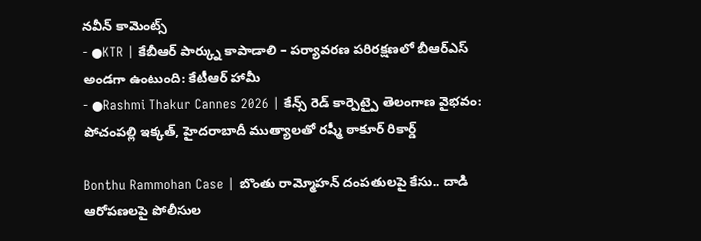నవీన్ కామెంట్స్
- ●KTR | కేబీఆర్ పార్క్ను కాపాడాలి – పర్యావరణ పరిరక్షణలో బీఆర్ఎస్ అండగా ఉంటుంది: కేటీఆర్ హామీ
- ●Rashmi Thakur Cannes 2026 | కేన్స్ రెడ్ కార్పెట్పై తెలంగాణ వైభవం: పోచంపల్లి ఇక్కత్, హైదరాబాదీ ముత్యాలతో రష్మీ ఠాకూర్ రికార్డ్

Bonthu Rammohan Case | బొంతు రామ్మోహన్ దంపతులపై కేసు.. దాడి ఆరోపణలపై పోలీసుల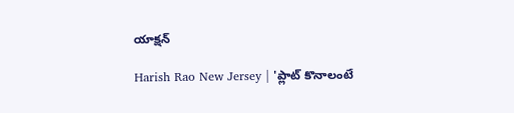యాక్షన్

Harish Rao New Jersey | 'ప్లాట్ కొనాలంటే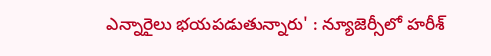ఎన్నారైలు భయపడుతున్నారు' : న్యూజెర్సీలో హరీశ్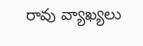రావు వ్యాఖ్యలు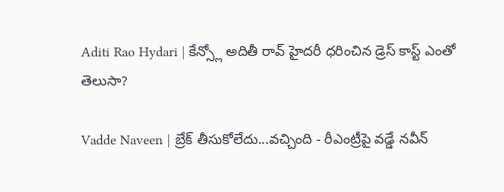Aditi Rao Hydari | కేన్స్లో అదితీ రావ్ హైదరీ ధరించిన డ్రెస్ కాస్ట్ ఎంతో తెలుసా?

Vadde Naveen | బ్రేక్ తీసుకోలేదు...వచ్చింది - రీఎంట్రీపై వడ్డే నవీన్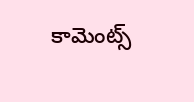కామెంట్స్